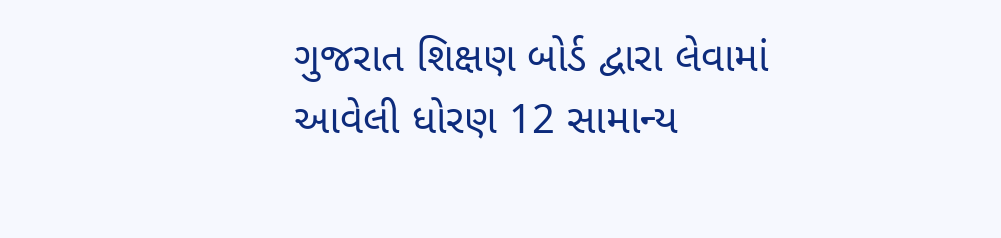ગુજરાત શિક્ષણ બોર્ડ દ્વારા લેવામાં આવેલી ધોરણ 12 સામાન્ય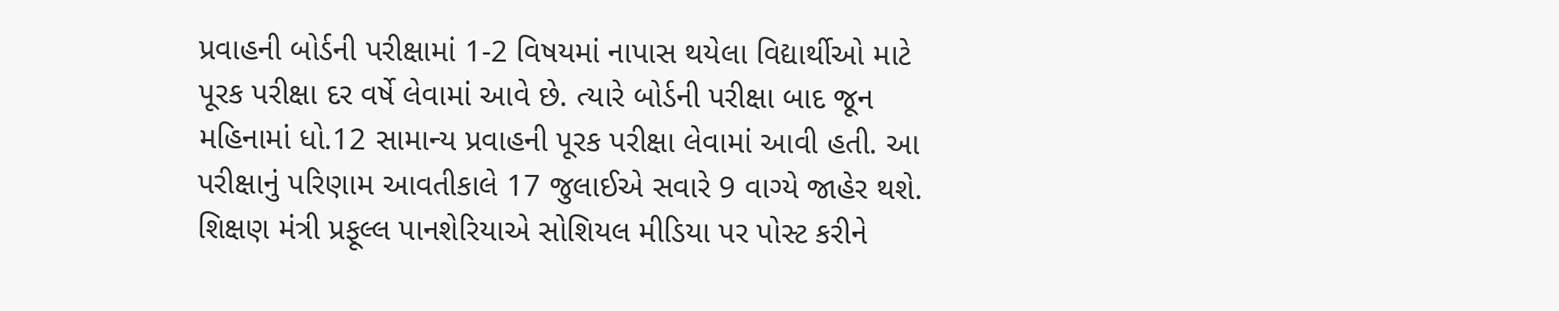પ્રવાહની બોર્ડની પરીક્ષામાં 1-2 વિષયમાં નાપાસ થયેલા વિદ્યાર્થીઓ માટે પૂરક પરીક્ષા દર વર્ષે લેવામાં આવે છે. ત્યારે બોર્ડની પરીક્ષા બાદ જૂન મહિનામાં ધો.12 સામાન્ય પ્રવાહની પૂરક પરીક્ષા લેવામાં આવી હતી. આ પરીક્ષાનું પરિણામ આવતીકાલે 17 જુલાઈએ સવારે 9 વાગ્યે જાહેર થશે. શિક્ષણ મંત્રી પ્રફૂલ્લ પાનશેરિયાએ સોશિયલ મીડિયા પર પોસ્ટ કરીને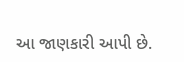આ જાણકારી આપી છે.